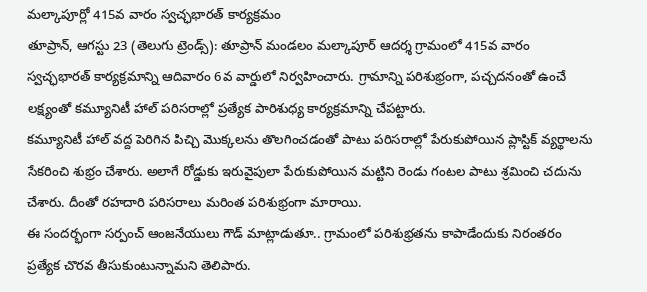మల్కాపూర్లో 415వ వారం స్వచ్ఛభారత్ కార్యక్రమం
తూప్రాన్, ఆగస్టు 23 (తెలుగు ట్రెండ్స్): తూప్రాన్ మండలం మల్కాపూర్ ఆదర్శ గ్రామంలో 415వ వారం స్వచ్ఛభారత్ కార్యక్రమాన్ని ఆదివారం 6వ వార్డులో నిర్వహించారు. గ్రామాన్ని పరిశుభ్రంగా, పచ్చదనంతో ఉంచే లక్ష్యంతో కమ్యూనిటీ హాల్ పరిసరాల్లో ప్రత్యేక పారిశుధ్య కార్యక్రమాన్ని చేపట్టారు.
కమ్యూనిటీ హాల్ వద్ద పెరిగిన పిచ్చి మొక్కలను తొలగించడంతో పాటు పరిసరాల్లో పేరుకుపోయిన ప్లాస్టిక్ వ్యర్థాలను సేకరించి శుభ్రం చేశారు. అలాగే రోడ్డుకు ఇరువైపులా పేరుకుపోయిన మట్టిని రెండు గంటల పాటు శ్రమించి చదును చేశారు. దీంతో రహదారి పరిసరాలు మరింత పరిశుభ్రంగా మారాయి.
ఈ సందర్భంగా సర్పంచ్ ఆంజనేయులు గౌడ్ మాట్లాడుతూ.. గ్రామంలో పరిశుభ్రతను కాపాడేందుకు నిరంతరం ప్రత్యేక చొరవ తీసుకుంటున్నామని తెలిపారు.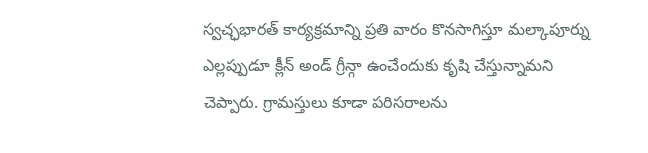స్వచ్ఛభారత్ కార్యక్రమాన్ని ప్రతి వారం కొనసాగిస్తూ మల్కాపూర్ను ఎల్లప్పుడూ క్లీన్ అండ్ గ్రీన్గా ఉంచేందుకు కృషి చేస్తున్నామని చెప్పారు. గ్రామస్తులు కూడా పరిసరాలను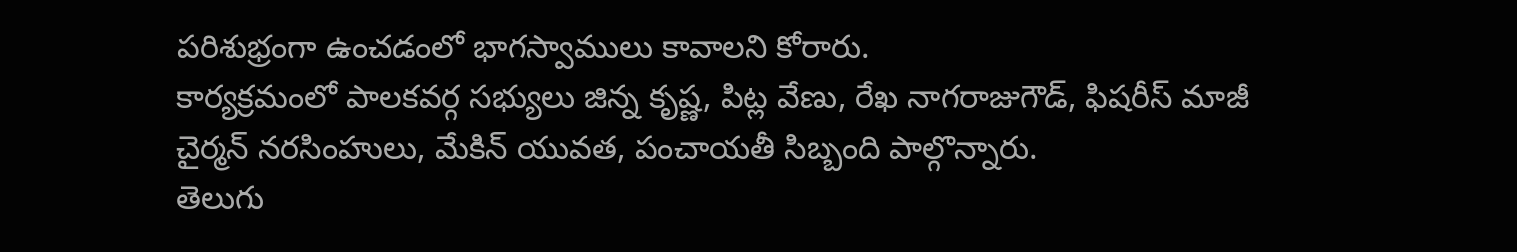పరిశుభ్రంగా ఉంచడంలో భాగస్వాములు కావాలని కోరారు.
కార్యక్రమంలో పాలకవర్గ సభ్యులు జిన్న కృష్ణ, పిట్ల వేణు, రేఖ నాగరాజుగౌడ్, ఫిషరీస్ మాజీ చైర్మన్ నరసింహులు, మేకిన్ యువత, పంచాయతీ సిబ్బంది పాల్గొన్నారు.
తెలుగు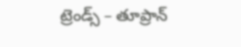ట్రెండ్స్ – తూప్రాన్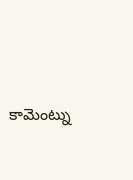కామెంట్ను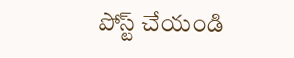పోస్ట్ చేయండి